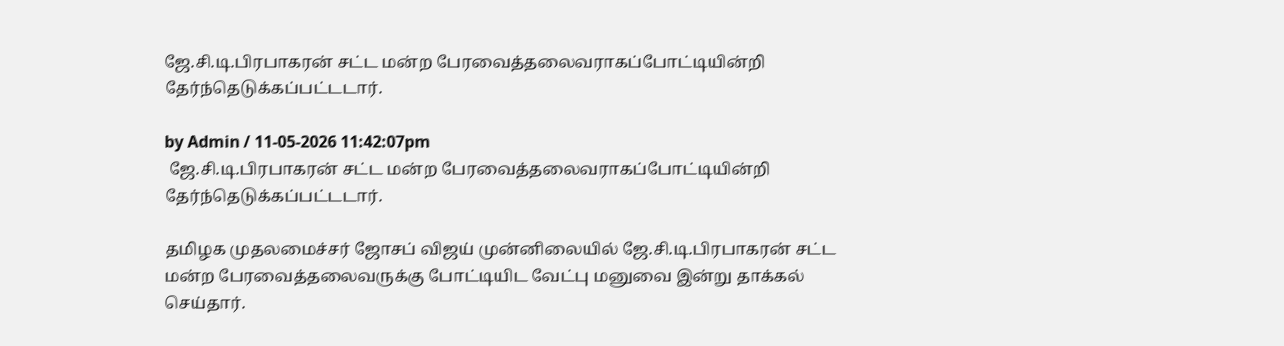ஜே.சி.டி.பிரபாகரன் சட்ட மன்ற பேரவைத்தலைவராகப்போட்டியின்றி தேர்ந்தெடுக்கப்பட்டடார்.

by Admin / 11-05-2026 11:42:07pm
 ஜே.சி.டி.பிரபாகரன் சட்ட மன்ற பேரவைத்தலைவராகப்போட்டியின்றி தேர்ந்தெடுக்கப்பட்டடார்.

தமிழக முதலமைச்சர் ஜோசப் விஜய் முன்னிலையில் ஜே.சி.டி.பிரபாகரன் சட்ட மன்ற பேரவைத்தலைவருக்கு போட்டியிட வேட்பு மனுவை இன்று தாக்கல் செய்தார்.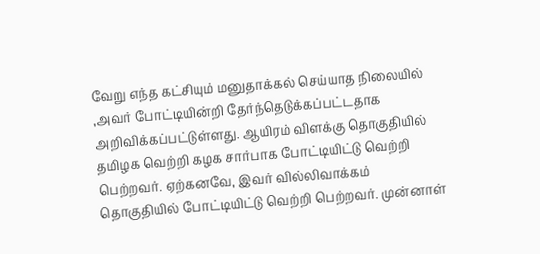வேறு எந்த கட்சியும் மனுதாக்கல் செய்யாத நிலையில் ,அவர் போட்டியின்றி தேர்ந்தெடுக்கப்பட்டதாக அறிவிக்கப்பட்டுள்ளது. ஆயிரம் விளக்கு தொகுதியில் தமிழக வெற்றி கழக சார்பாக போட்டியிட்டு வெற்றி பெற்றவர். ஏற்கனவே, இவர் வில்லிவாக்கம் தொகுதியில் போட்டியிட்டு வெற்றி பெற்றவர். முன்னாள்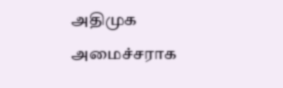அதிமுக அமைச்சராக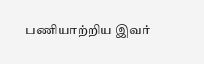பணியாற்றிய இவர்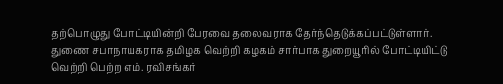தற்பொழுது போட்டியின்றி பேரவை தலைவராக தேர்ந்தெடுக்கப்பட்டுள்ளார். துணை சபாநாயகராக தமிழக வெற்றி கழகம் சார்பாக துறையூரில் போட்டியிட்டு வெற்றி பெற்ற எம். ரவிசங்கர்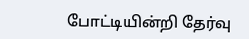போட்டியின்றி தேர்வு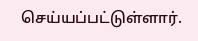செய்யப்பட்டுள்ளார்.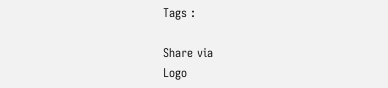Tags :

Share via
Logo